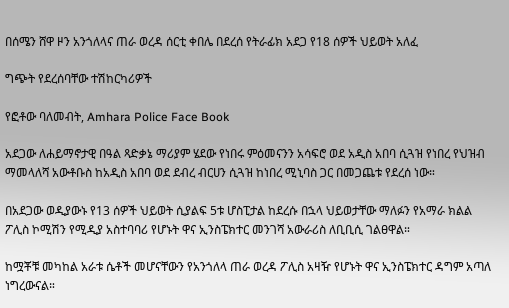በሰሜን ሸዋ ዞን አንጎለላና ጠራ ወረዳ ሰርቲ ቀበሌ በደረሰ የትራፊክ አደጋ የ18 ሰዎች ህይወት አለፈ

ግጭት የደረሰባቸው ተሽከርካሪዎች

የፎቶው ባለመብት, Amhara Police Face Book

አደጋው ለሐይማኖታዊ በዓል ጻድቃኔ ማሪያም ሄደው የነበሩ ምዕመናንን አሳፍሮ ወደ አዲስ አበባ ሲጓዝ የነበረ የህዝብ ማመላለሻ አውቶቡስ ከአዲስ አበባ ወደ ደብረ ብርሀን ሲጓዝ ከነበረ ሚኒባስ ጋር በመጋጨቱ የደረሰ ነው።

በአደጋው ወዲያውኑ የ13 ሰዎች ህይወት ሲያልፍ 5ቱ ሆስፒታል ከደረሱ በኋላ ህይወታቸው ማለፉን የአማራ ክልል ፖሊስ ኮሚሽን የሚዲያ አስተባባሪ የሆኑት ዋና ኢንስፔክተር መንገሻ አውራሪስ ለቢቢሲ ገልፀዋል።

ከሟቾቹ መካከል አራቱ ሴቶች መሆናቸውን የአንጎለላ ጠራ ወረዳ ፖሊስ አዛዥ የሆኑት ዋና ኢንስፔክተር ዳግም አጣለ ነግረውናል።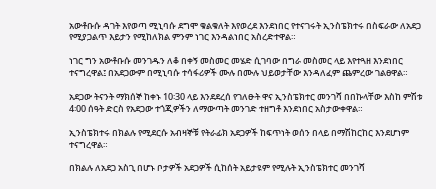አውቶቡሱ ዳገት እየወጣ ሚኒባሱ ደግሞ ቁልቁለት እየወረደ እንደነበር የተናገሩት ኢንስፔክተሩ በስፍራው ለአደጋ የሚያጋልጥ እይታን የሚከለክል ምንም ነገር እንዳልነበር አስረድተዋል።

ነገር ግን አውቶቡሱ መንገዱን ለቆ በቀኝ መስመር መሄድ ሲገባው በግራ መስመር ላይ እየተጓዘ እንደነበር ተናግረዋል፤ በአደጋውም በሚኒባሱ ተሳፋሪዎች ሙሉ በሙሉ ህይወታቸው እንዳለፈም ጨምረው ገልፀዋል።

አደጋው ትናንት ማክሰኞ ከቀኑ 10፡30 ላይ እንደደረሰ የገለፁት ዋና ኢንስፔክተር መንገሻ በበኩላቸው እስከ ምሽቱ 4፡00 ሰዓት ድርስ የአደጋው ተጎጂዎችን ለማውጣት መንገድ ተዘግቶ እንደነበር አስታውቀዋል።

ኢንስፔክተሩ በክልሉ የሚደርሱ አብዛኞቹ የትራፊክ አደጋዎች ከፍጥነት ወሰን በላይ በማሽከርከር እንደሆነም ተናግረዋል።

በክልሉ ለአደጋ አስጊ በሆኑ ቦታዎች አደጋዎች ሲከሰት አይታዩም የሚሉት ኢንስፔክተር መንገሻ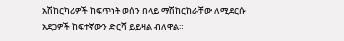አሽከርካሪዎች ከፍጥነት ወሰን በላይ ማሽከርከራቸው ለሚደርሱ አደጋዎች ከፍተኛውን ድርሻ ይይዛል ብለዋል።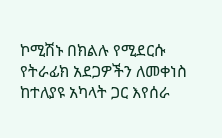ኮሚሽኑ በክልሉ የሚደርሱ የትራፊክ አደጋዎችን ለመቀነስ ከተለያዩ አካላት ጋር እየሰራ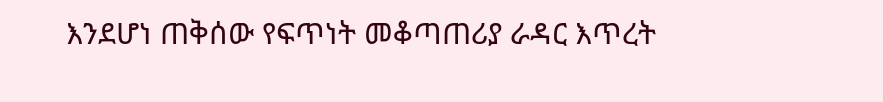እንደሆነ ጠቅሰው የፍጥነት መቆጣጠሪያ ራዳር እጥረት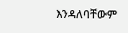እንዳለባቸውም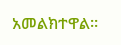አመልክተዋል።